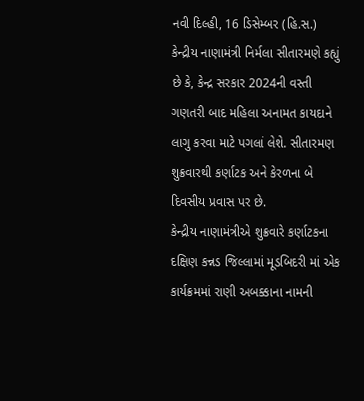નવી દિલ્હી, 16 ડિસેમ્બર (હિ.સ.) કેન્દ્રીય નાણામંત્રી નિર્મલા સીતારમણે કહ્યું છે કે, કેન્દ્ર સરકાર 2024ની વસ્તી ગણતરી બાદ મહિલા અનામત કાયદાને લાગુ કરવા માટે પગલાં લેશે. સીતારમણ શુક્રવારથી કર્ણાટક અને કેરળના બે દિવસીય પ્રવાસ પર છે.
કેન્દ્રીય નાણામંત્રીએ શુક્રવારે કર્ણાટકના દક્ષિણ કન્નડ જિલ્લામાં મૂડબિદરી માં એક કાર્યક્રમમાં રાણી અબક્કાના નામની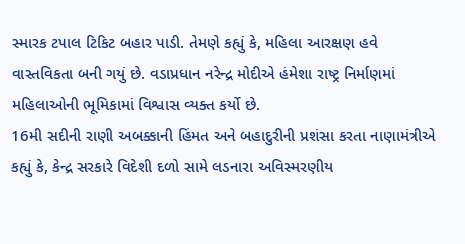સ્મારક ટપાલ ટિકિટ બહાર પાડી. તેમણે કહ્યું કે, મહિલા આરક્ષણ હવે વાસ્તવિકતા બની ગયું છે. વડાપ્રધાન નરેન્દ્ર મોદીએ હંમેશા રાષ્ટ્ર નિર્માણમાં મહિલાઓની ભૂમિકામાં વિશ્વાસ વ્યક્ત કર્યો છે.
16મી સદીની રાણી અબક્કાની હિંમત અને બહાદુરીની પ્રશંસા કરતા નાણામંત્રીએ કહ્યું કે, કેન્દ્ર સરકારે વિદેશી દળો સામે લડનારા અવિસ્મરણીય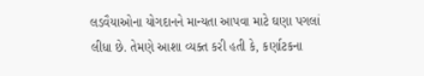લડવૈયાઓના યોગદાનને માન્યતા આપવા માટે ઘણા પગલાં લીધા છે. તેમણે આશા વ્યક્ત કરી હતી કે, કર્ણાટકના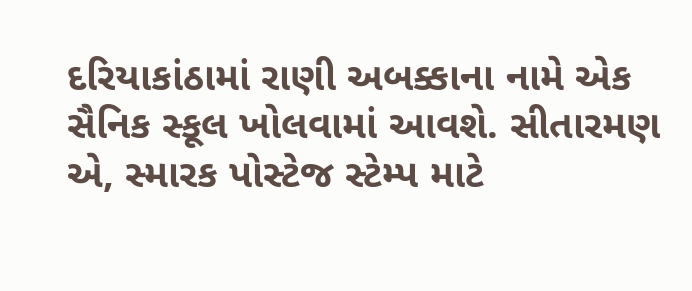દરિયાકાંઠામાં રાણી અબક્કાના નામે એક સૈનિક સ્કૂલ ખોલવામાં આવશે. સીતારમણ એ, સ્મારક પોસ્ટેજ સ્ટેમ્પ માટે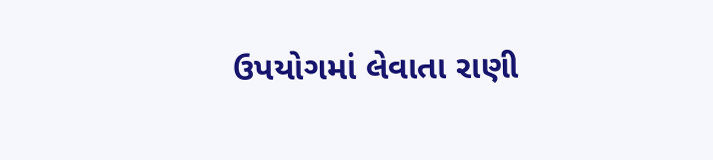ઉપયોગમાં લેવાતા રાણી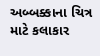અબ્બક્કાના ચિત્ર માટે કલાકાર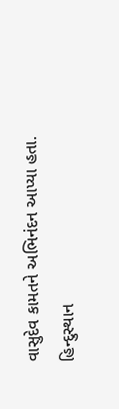વાસુદેવ કામતને અભિનંદન આપ્યા હતા.
હિન્દુસ્થાન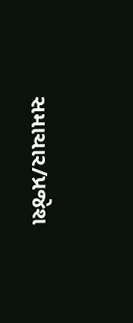સમાચાર/પ્રજેશ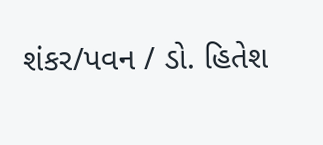શંકર/પવન / ડો. હિતેશ